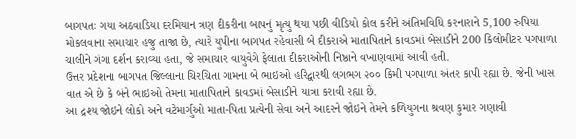બાગપતઃ ગયા અઠવાડિયા દરમિયાન ત્રણ દીકરીના બાપનું મૃત્યુ થયા પછી વીડિયો કોલ કરીને અંતિમવિધિ કરનારાને 5,100 રુપિયા મોકલવાના સમાચાર હજુ તાજા છે, ત્યારે યુપીના બાગપત રહેવાસી બે દીકરાએ માતાપિતાને કાવડમાં બેસાડીને 200 કિલોમીટર પગપાળા ચાલીને ગંગા દર્શન કરાવ્યા હતા, જે સમાચાર વાયુવેગે ફેલાતા દીકરાઓની નિષ્ઠાને વખાણવામાં આવી હતી.
ઉત્તર પ્રદેશના બાગપત જિલ્લાના ચિરચિતા ગામના બે ભાઇઓ હરિદ્વારથી લગભગ ૨૦૦ કિમી પગપાળા અંતર કાપી રહ્યા છે. જેની ખાસ વાત એ છે કે બંને ભાઇઓ તેમના માતાપિતાને કાવડમાં બેસાડીને યાત્રા કરાવી રહ્યા છે.
આ દ્રશ્ય જોઇને લોકો અને વટેમાર્ગુઓ માતા-પિતા પ્રત્યેની સેવા અને આદરને જોઇને તેમને કળિયુગના શ્રવણ કુમાર ગણાવી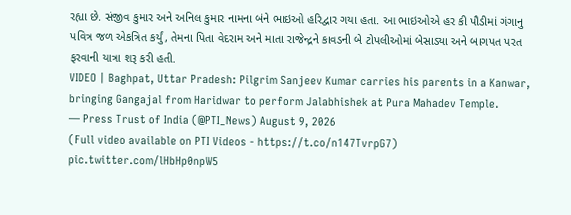રહ્યા છે. સંજીવ કુમાર અને અનિલ કુમાર નામના બંને ભાઇઓ હરિદ્વાર ગયા હતા. આ ભાઇઓએ હર કી પૌડીમાં ગંગાનુ પવિત્ર જળ એકત્રિત કર્યું, તેમના પિતા વેદરામ અને માતા રાજેન્દ્રને કાવડની બે ટોપલીઓમાં બેસાડ્યા અને બાગપત પરત ફરવાની યાત્રા શરૂ કરી હતી.
VIDEO | Baghpat, Uttar Pradesh: Pilgrim Sanjeev Kumar carries his parents in a Kanwar, bringing Gangajal from Haridwar to perform Jalabhishek at Pura Mahadev Temple.
— Press Trust of India (@PTI_News) August 9, 2026
(Full video available on PTI Videos - https://t.co/n147TvrpG7) pic.twitter.com/lHbHp0npW5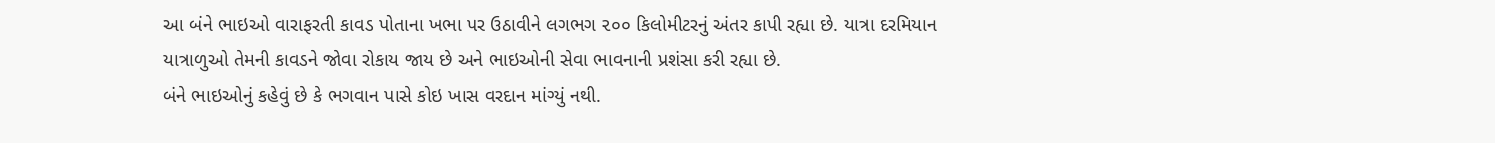આ બંને ભાઇઓ વારાફરતી કાવડ પોતાના ખભા પર ઉઠાવીને લગભગ ૨૦૦ કિલોમીટરનું અંતર કાપી રહ્યા છે. યાત્રા દરમિયાન યાત્રાળુઓ તેમની કાવડને જોવા રોકાય જાય છે અને ભાઇઓની સેવા ભાવનાની પ્રશંસા કરી રહ્યા છે.
બંને ભાઇઓનું કહેવું છે કે ભગવાન પાસે કોઇ ખાસ વરદાન માંગ્યું નથી.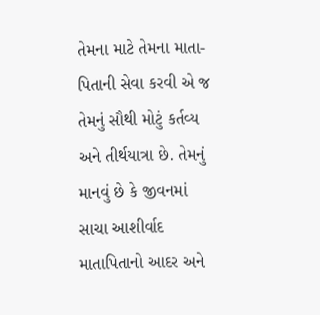તેમના માટે તેમના માતા-પિતાની સેવા કરવી એ જ તેમનું સૌથી મોટું કર્તવ્ય અને તીર્થયાત્રા છે. તેમનું માનવું છે કે જીવનમાં સાચા આશીર્વાદ માતાપિતાનો આદર અને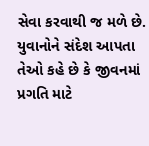સેવા કરવાથી જ મળે છે. યુવાનોને સંદેશ આપતા તેઓ કહે છે કે જીવનમાં પ્રગતિ માટે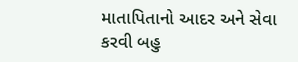માતાપિતાનો આદર અને સેવા કરવી બહુ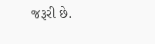જરૂરી છે.